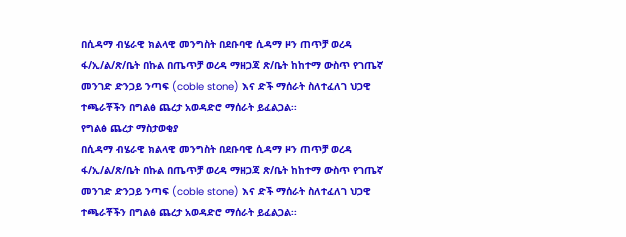በሲዳማ ብሄራዊ ክልላዊ መንግስት በደቡባዊ ሲዳማ ዞን ጠጥቻ ወረዳ ፋ/ኢ/ል/ጽ/ቤት በኩል በጤጥቻ ወረዳ ማዘጋጃ ጽ/ቤት ከከተማ ውስጥ የገጤኛ መንገድ ድንጋይ ንጣፍ (coble stone) እና ድች ማሰራት ስለተፈለገ ህጋዊ ተጫራቾችን በግልፅ ጨረታ አወዳድሮ ማሰራት ይፈልጋል፡፡
የግልፅ ጨረታ ማስታወቂያ
በሲዳማ ብሄራዊ ክልላዊ መንግስት በደቡባዊ ሲዳማ ዞን ጠጥቻ ወረዳ ፋ/ኢ/ል/ጽ/ቤት በኩል በጤጥቻ ወረዳ ማዘጋጃ ጽ/ቤት ከከተማ ውስጥ የገጤኛ መንገድ ድንጋይ ንጣፍ (coble stone) እና ድች ማሰራት ስለተፈለገ ህጋዊ ተጫራቾችን በግልፅ ጨረታ አወዳድሮ ማሰራት ይፈልጋል፡፡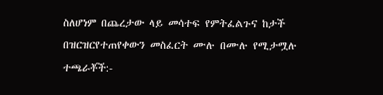ስለሆነም በጨረታው ላይ መሳተፍ የምትፈልጉና ከታች በዝርዝርየተጠየቀውን መስፈርት ሙሉ በሙሉ የሚታሟሉ ተጫራቾች:-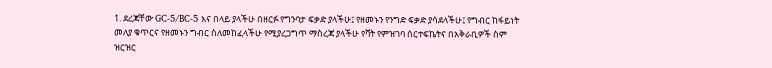1. ደረጃቸው GC-5/BC-5 እና በላይ ያላችሁ በዘርፉ የግንባታ ፍቃድ ያላችሁ፤ የዘመኑን የንግድ ፍቃድ ያሳደላችሁ፤ የግብር ከፋይነት መለያ ቁጥርና የዘመኑን ግብር ስለመከፈላችሁ የሚያረጋግጥ ማስረጃ ያላችሁ የቫት የምዝገባ ሰርተፍኬትና በአቅራቢዎች ስም ዝርዝር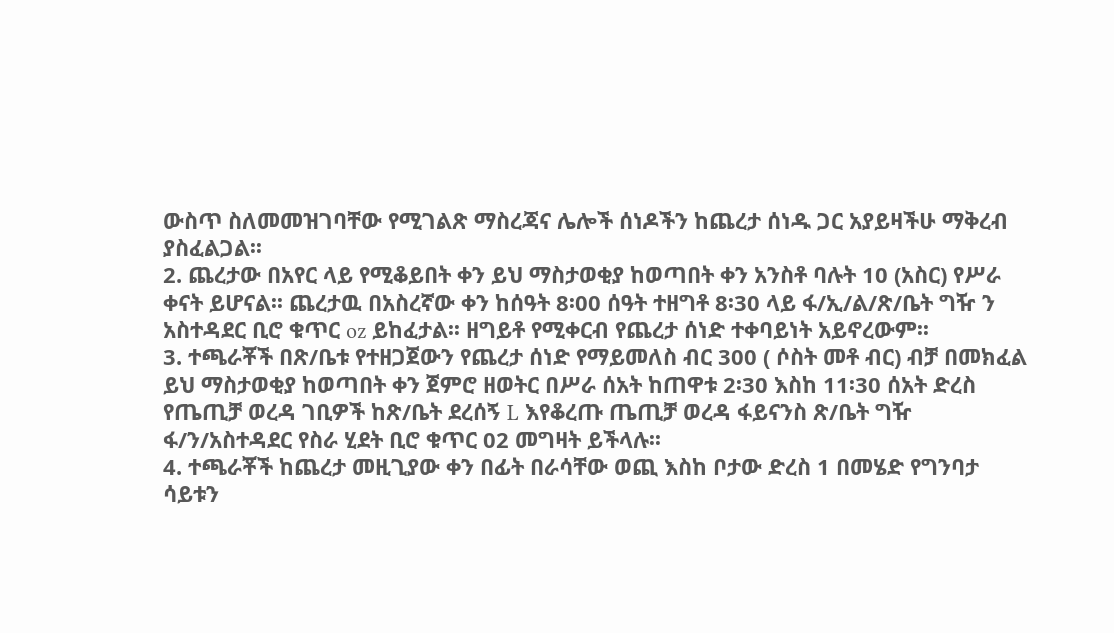ውስጥ ስለመመዝገባቸው የሚገልጽ ማስረጃና ሌሎች ሰነዶችን ከጨረታ ሰነዱ ጋር አያይዛችሁ ማቅረብ ያስፈልጋል፡፡
2. ጨረታው በአየር ላይ የሚቆይበት ቀን ይህ ማስታወቂያ ከወጣበት ቀን አንስቶ ባሉት 10 (አስር) የሥራ ቀናት ይሆናል፡፡ ጨረታዉ በአስረኛው ቀን ከሰዓት 8፡00 ሰዓት ተዘግቶ 8፡30 ላይ ፋ/ኢ/ል/ጽ/ቤት ግዥ ን አስተዳደር ቢሮ ቁጥር oz ይከፈታል፡፡ ዘግይቶ የሚቀርብ የጨረታ ሰነድ ተቀባይነት አይኖረውም፡፡
3. ተጫራቾች በጽ/ቤቱ የተዘጋጀውን የጨረታ ሰነድ የማይመለስ ብር 300 ( ሶስት መቶ ብር) ብቻ በመክፈል ይህ ማስታወቂያ ከወጣበት ቀን ጀምሮ ዘወትር በሥራ ሰአት ከጠዋቱ 2፡30 እስከ 11፡30 ሰአት ድረስ የጤጢቻ ወረዳ ገቢዎች ከጽ/ቤት ደረሰኝ L እየቆረጡ ጤጢቻ ወረዳ ፋይናንስ ጽ/ቤት ግዥ ፋ/ን/አስተዳደር የስራ ሂደት ቢሮ ቁጥር 02 መግዛት ይችላሉ፡፡
4. ተጫራቾች ከጨረታ መዚጊያው ቀን በፊት በራሳቸው ወጪ እስከ ቦታው ድረስ 1 በመሄድ የግንባታ ሳይቱን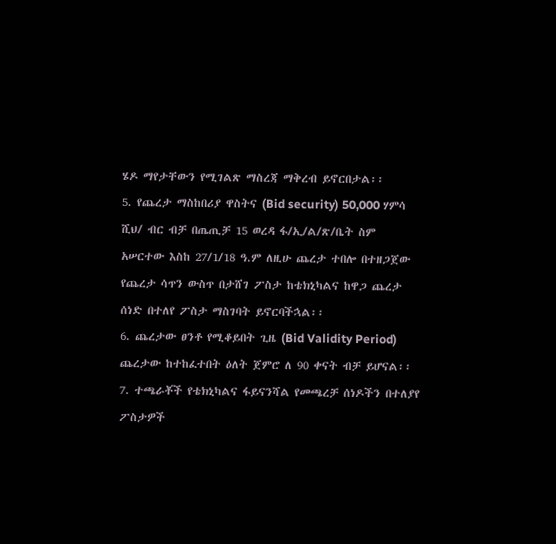ሄዶ ማየታቸውን የሚገልጽ ማስረጃ ማቅረብ ይኖርበታል፡፡
5. የጨረታ ማስከበሪያ ዋስትና (Bid security) 50,000 ሃምሳ ሺህ/ ብር ብቻ በጤጢቻ 15 ወረዳ ፋ/ኢ/ል/ጽ/ቤት ስም አሠርተው እስከ 27/1/18 ዓ.ም ለዚሁ ጨረታ ተበሎ በተዘጋጀው የጨረታ ሳጥን ውስጥ በታሸገ ፖስታ ከቴክኒካልና ከዋጋ ጨረታ ሰነድ በተለየ ፖስታ ማስገባት ይኖርባችኋል፡፡
6. ጨረታው ፀንቶ የሚቆይበት ጊዜ (Bid Validity Period) ጨረታው ከተከፈተበት ዕለት ጀምሮ ለ 90 ቀናት ብቻ ይሆናል፡፡
7. ተጫራቾች የቴክኒካልና ፋይናንሻል የመጫረቻ ሰነዶችን በተለያየ ፖስታዎች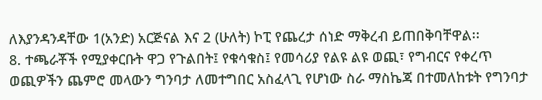ለእያንዳንዳቸው 1(አንድ) አርጅናል እና 2 (ሁለት) ኮፒ የጨረታ ሰነድ ማቅረብ ይጠበቅባቸዋል፡፡
8. ተጫራቾች የሚያቀርቡት ዋጋ የጉልበት፤ የቁሳቁስ፤ የመሳሪያ የልዩ ልዩ ወጪ፣ የግብርና የቀረጥ ወጪዎችን ጨምሮ መላውን ግንባታ ለመተግበር አስፈላጊ የሆነው ስራ ማስኬጃ በተመለከቱት የግንባታ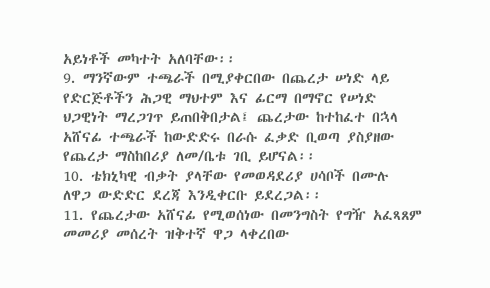አይነቶች መካተት አለባቸው፡፡
9. ማንኛውም ተጫራች በሚያቀርበው በጨረታ ሠነድ ላይ የድርጅቶችን ሕጋዊ ማህተም እና ፊርማ በማኖር የሠነድ ህጋዊነት ማረጋገጥ ይጠበቅበታል፤ ጨረታው ከተከፈተ በኋላ አሸናፊ ተጫራች ከውድድሩ በራሱ ፈቃድ ቢወጣ ያስያዘው የጨረታ ማስከበሪያ ለመ/ቤቱ ገቢ ይሆናል፡፡
10. ቴክኒካዊ ብቃት ያላቸው የመወዳደሪያ ሀሳቦች በሙሉ ለዋጋ ውድድር ደረጃ እንዲቀርቡ ይደረጋል፡፡
11. የጨረታው አሸናፊ የሚወሰነው በመንግስት የግዥ አፈጻጸም መመሪያ መሰረት ዝቅተኛ ዋጋ ላቀረበው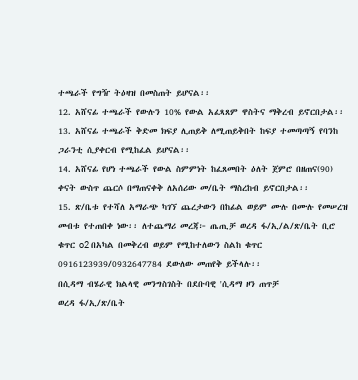ተጫራች የግዥ ትዕዛዝ በመስጠት ይሆናል፡፡
12. አሸናፊ ተጫራች የውሉን 10% የውል አፈጻጸም ዋስትና ማቅረብ ይኖርበታል፡፡
13. አሸናፊ ተጫራች ቅድመ ክፍያ ሊጠይቅ ለሚጠይቅበት ከፍያ ተመጣጣኝ የባንከ ጋራንቲ ሲያቀርብ የሚከፈል ይሆናል፡፡
14. አሸናፊ የሆነ ተጫራች የውል ስምምነት ከፈጸመበት ዕለት ጀምሮ በዘጠና(90) ቀናት ውስጥ ጨርሶ በማጠናቀቅ ለአሰሪው መ/ቤት ማስረከብ ይኖርበታል፡፡
15. ጽ/ቤቱ የተሻለ አማራጭ ካገኘ ጨረታውን በከፊል ወይም ሙሉ በሙሉ የመሠረዝ መብቱ የተጠበቀ ነው፡፡ ለተጨማሪ መረጃ፦ ጤጢቻ ወረዳ ፋ/ኢ/ል/ጽ/ቤት ቢሮ ቁጥር o2 በአካል በመቅረብ ወይም የሚከተለውን ስልከ ቁጥር 0916123939/0932647784 ደውለው መጠየቅ ይችላሉ፡፡
በሲዳማ ብሄራዊ ክልላዊ መንግስገስት በደቡባዊ 'ሲዳማ ዞን ጠጥቻ
ወረዳ ፋ/ኢ/ጽ/ቤት